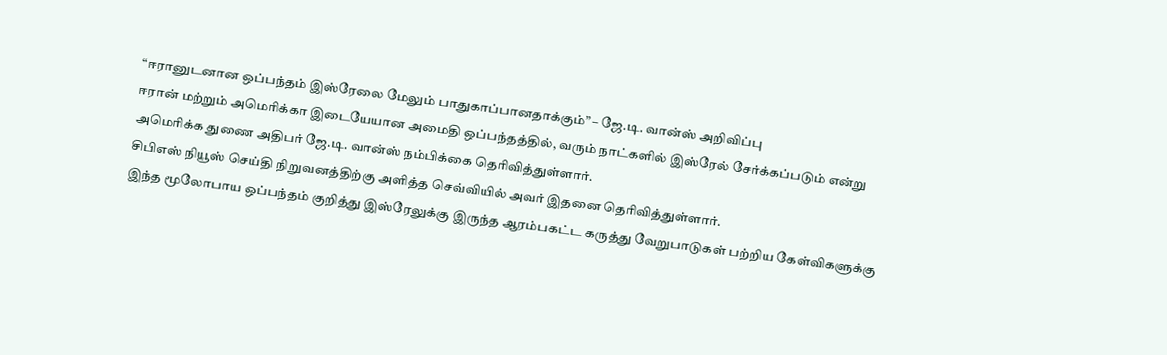“ஈரானுடனான ஒப்பந்தம் இஸ்ரேலை மேலும் பாதுகாப்பானதாக்கும்” – ஜே.டி. வான்ஸ் அறிவிப்பு
ஈரான் மற்றும் அமெரிக்கா இடையேயான அமைதி ஒப்பந்தத்தில், வரும் நாட்களில் இஸ்ரேல் சேர்க்கப்படும் என்று அமெரிக்க துணை அதிபர் ஜே.டி. வான்ஸ் நம்பிக்கை தெரிவித்துள்ளார்.
சிபிஎஸ் நியூஸ் செய்தி நிறுவனத்திற்கு அளித்த செவ்வியில் அவர் இதனை தெரிவித்துள்ளார்.
இந்த மூலோபாய ஒப்பந்தம் குறித்து இஸ்ரேலுக்கு இருந்த ஆரம்பகட்ட கருத்து வேறுபாடுகள் பற்றிய கேள்விகளுக்கு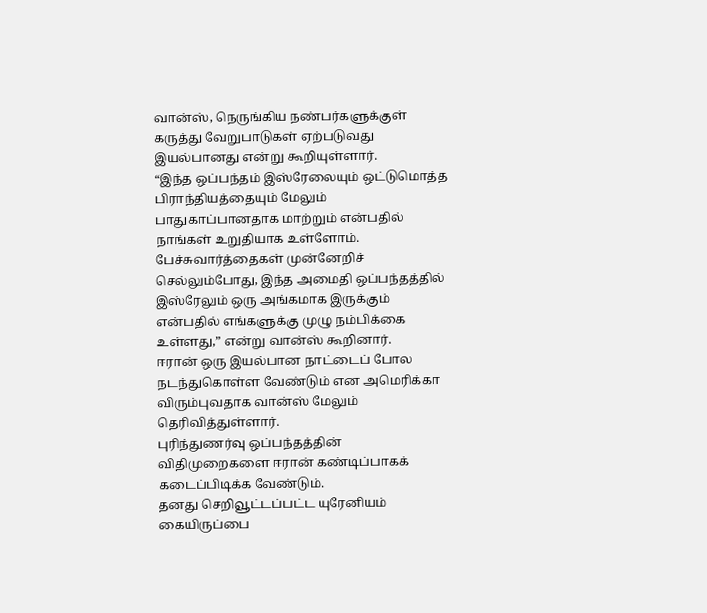வான்ஸ், நெருங்கிய நண்பர்களுக்குள் கருத்து வேறுபாடுகள் ஏற்படுவது இயல்பானது என்று கூறியுள்ளார்.
“இந்த ஒப்பந்தம் இஸ்ரேலையும் ஒட்டுமொத்த பிராந்தியத்தையும் மேலும் பாதுகாப்பானதாக மாற்றும் என்பதில் நாங்கள் உறுதியாக உள்ளோம்.
பேச்சுவார்த்தைகள் முன்னேறிச் செல்லும்போது, இந்த அமைதி ஒப்பந்தத்தில் இஸ்ரேலும் ஒரு அங்கமாக இருக்கும் என்பதில் எங்களுக்கு முழு நம்பிக்கை உள்ளது,” என்று வான்ஸ் கூறினார்.
ஈரான் ஒரு இயல்பான நாட்டைப் போல நடந்துகொள்ள வேண்டும் என அமெரிக்கா விரும்புவதாக வான்ஸ் மேலும் தெரிவித்துள்ளார்.
புரிந்துணர்வு ஒப்பந்தத்தின் விதிமுறைகளை ஈரான் கண்டிப்பாகக் கடைப்பிடிக்க வேண்டும்.
தனது செறிவூட்டப்பட்ட யுரேனியம் கையிருப்பை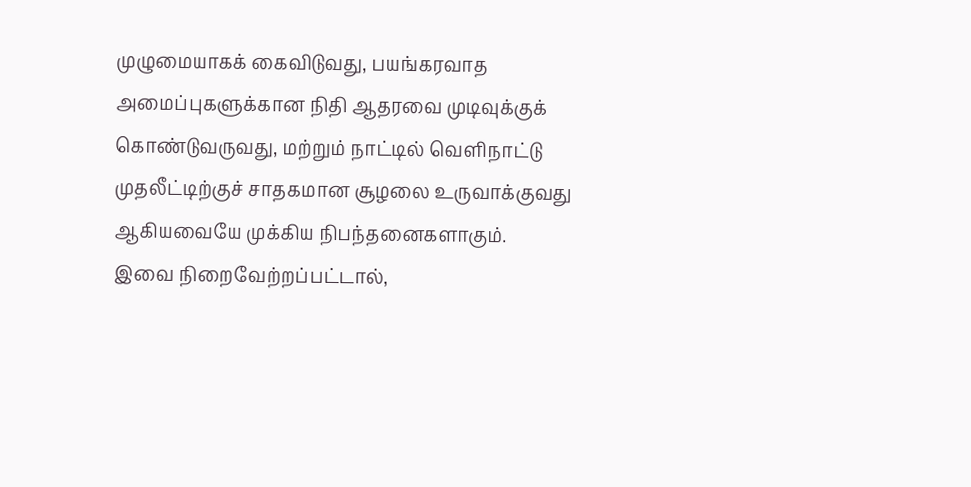முழுமையாகக் கைவிடுவது, பயங்கரவாத அமைப்புகளுக்கான நிதி ஆதரவை முடிவுக்குக் கொண்டுவருவது, மற்றும் நாட்டில் வெளிநாட்டு முதலீட்டிற்குச் சாதகமான சூழலை உருவாக்குவது ஆகியவையே முக்கிய நிபந்தனைகளாகும்.
இவை நிறைவேற்றப்பட்டால்,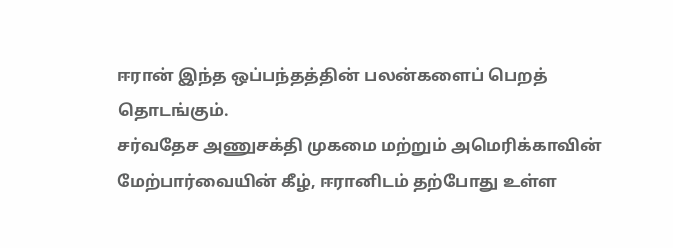ஈரான் இந்த ஒப்பந்தத்தின் பலன்களைப் பெறத் தொடங்கும்.
சர்வதேச அணுசக்தி முகமை மற்றும் அமெரிக்காவின் மேற்பார்வையின் கீழ், ஈரானிடம் தற்போது உள்ள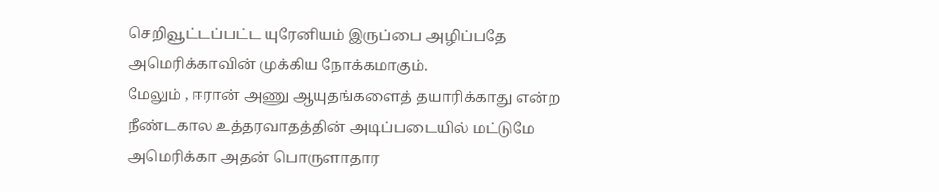செறிவூட்டப்பட்ட யுரேனியம் இருப்பை அழிப்பதே அமெரிக்காவின் முக்கிய நோக்கமாகும்.
மேலும் , ஈரான் அணு ஆயுதங்களைத் தயாரிக்காது என்ற நீண்டகால உத்தரவாதத்தின் அடிப்படையில் மட்டுமே அமெரிக்கா அதன் பொருளாதார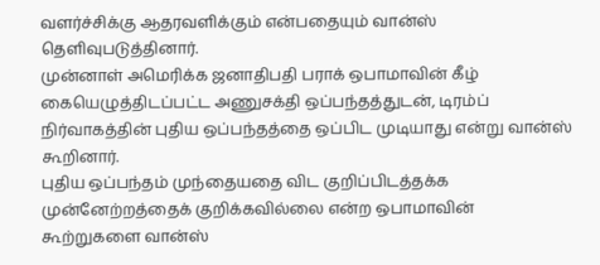வளர்ச்சிக்கு ஆதரவளிக்கும் என்பதையும் வான்ஸ் தெளிவுபடுத்தினார்.
முன்னாள் அமெரிக்க ஜனாதிபதி பராக் ஒபாமாவின் கீழ் கையெழுத்திடப்பட்ட அணுசக்தி ஒப்பந்தத்துடன், டிரம்ப் நிர்வாகத்தின் புதிய ஒப்பந்தத்தை ஒப்பிட முடியாது என்று வான்ஸ் கூறினார்.
புதிய ஒப்பந்தம் முந்தையதை விட குறிப்பிடத்தக்க முன்னேற்றத்தைக் குறிக்கவில்லை என்ற ஒபாமாவின் கூற்றுகளை வான்ஸ்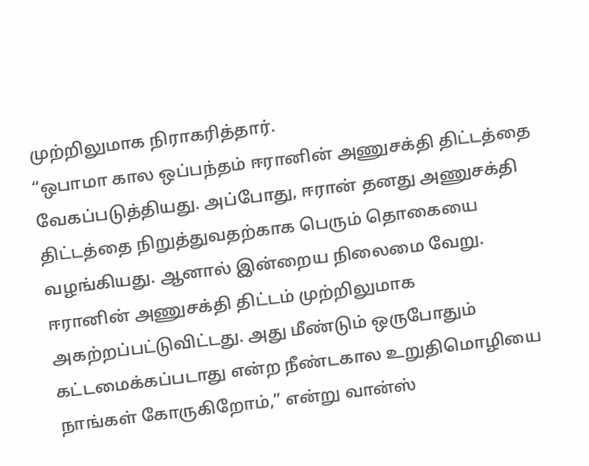முற்றிலுமாக நிராகரித்தார்.
“ஒபாமா கால ஒப்பந்தம் ஈரானின் அணுசக்தி திட்டத்தை வேகப்படுத்தியது. அப்போது, ஈரான் தனது அணுசக்தி திட்டத்தை நிறுத்துவதற்காக பெரும் தொகையை வழங்கியது. ஆனால் இன்றைய நிலைமை வேறு.
ஈரானின் அணுசக்தி திட்டம் முற்றிலுமாக அகற்றப்பட்டுவிட்டது. அது மீண்டும் ஒருபோதும் கட்டமைக்கப்படாது என்ற நீண்டகால உறுதிமொழியை நாங்கள் கோருகிறோம்,” என்று வான்ஸ்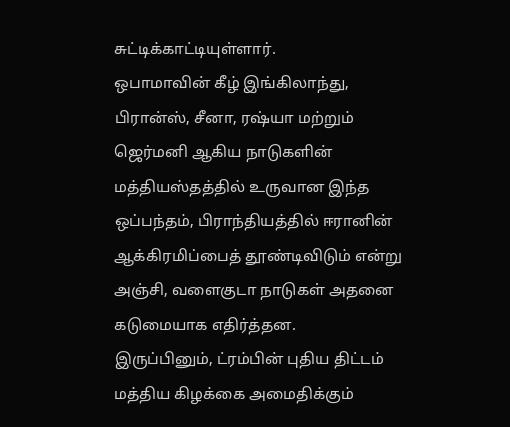சுட்டிக்காட்டியுள்ளார்.
ஒபாமாவின் கீழ் இங்கிலாந்து, பிரான்ஸ், சீனா, ரஷ்யா மற்றும் ஜெர்மனி ஆகிய நாடுகளின் மத்தியஸ்தத்தில் உருவான இந்த ஒப்பந்தம், பிராந்தியத்தில் ஈரானின் ஆக்கிரமிப்பைத் தூண்டிவிடும் என்று அஞ்சி, வளைகுடா நாடுகள் அதனை கடுமையாக எதிர்த்தன.
இருப்பினும், ட்ரம்பின் புதிய திட்டம் மத்திய கிழக்கை அமைதிக்கும்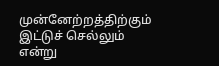முன்னேற்றத்திற்கும் இட்டுச் செல்லும் என்று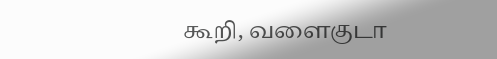கூறி, வளைகுடா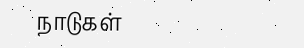நாடுகள்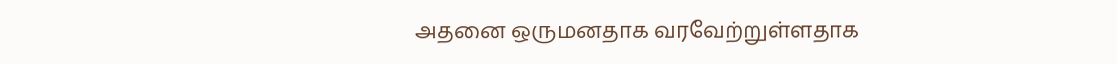அதனை ஒருமனதாக வரவேற்றுள்ளதாக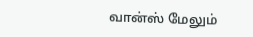வான்ஸ் மேலும்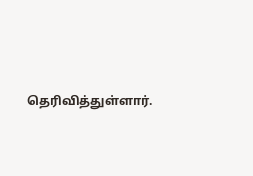தெரிவித்துள்ளார்.